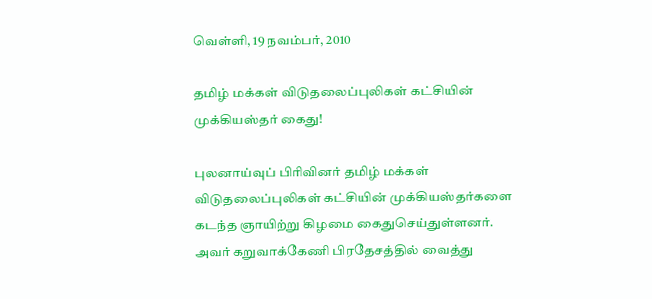வெள்ளி, 19 நவம்பர், 2010

தமிழ் மக்கள் விடுதலைப்புலிகள் கட்சியின் முக்கியஸ்தர் கைது!

புலனாய்வுப் பிரிவினர் தமிழ் மக்கள் விடுதலைப்புலிகள் கட்சியின் முக்கியஸ்தர்களை கடந்த ஞாயிற்று கிழமை கைதுசெய்துள்ளனர். அவர் கறுவாக்கேணி பிரதேசத்தில் வைத்து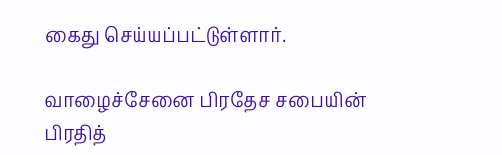கைது செய்யப்பட்டுள்ளார்.

வாழைச்சேனை பிரதேச சபையின் பிரதித்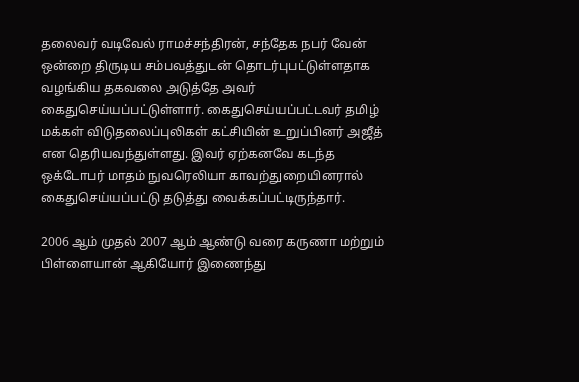தலைவர் வடிவேல் ராமச்சந்திரன், சந்தேக நபர் வேன் ஒன்றை திருடிய சம்பவத்துடன் தொடர்புபட்டுள்ளதாக வழங்கிய தகவலை அடுத்தே அவர் கைதுசெய்யப்பட்டுள்ளார். கைதுசெய்யப்பட்டவர் தமிழ் மக்கள் விடுதலைப்புலிகள் கட்சியின் உறுப்பினர் அஜீத் என தெரியவந்துள்ளது. இவர் ஏற்கனவே கடந்த ஒக்டோபர் மாதம் நுவரெலியா காவற்துறையினரால் கைதுசெய்யப்பட்டு தடுத்து வைக்கப்பட்டிருந்தார்.

2006 ஆம் முதல் 2007 ஆம் ஆண்டு வரை கருணா மற்றும் பிள்ளையான் ஆகியோர் இணைந்து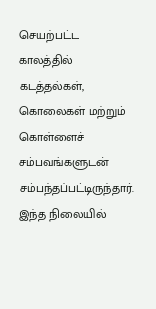செயற்பட்ட காலத்தில் கடத்தல்கள், கொலைகள் மற்றும் கொள்ளைச் சம்பவங்களுடன் சம்பந்தப்பட்டிருந்தார். இந்த நிலையில்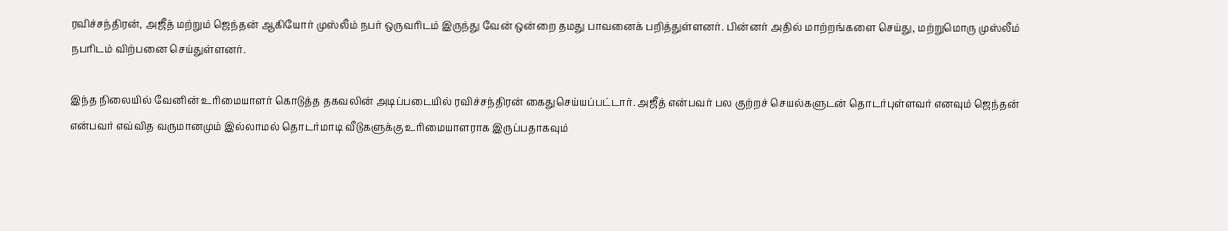ரவிச்சந்திரன், அஜீத் மற்றும் ஜெந்தன் ஆகியோர் முஸ்லீம் நபர் ஒருவரிடம் இருந்து வேன் ஒன்றை தமது பாவனைக் பறித்துள்ளனர். பின்னர் அதில் மாற்றங்களை செய்து, மற்றுமொரு முஸ்லீம் நபரிடம் விற்பனை செய்துள்ளனர்.

இந்த நிலையில் வேனின் உரிமையாளர் கொடுத்த தகவலின் அடிப்படையில் ரவிச்சந்திரன் கைதுசெய்யப்பட்டார். அஜீத் என்பவர் பல குற்றச் செயல்களுடன் தொடர்புள்ளவர் எனவும் ஜெந்தன் என்பவர் எவ்வித வருமானமும் இல்லாமல் தொடர்மாடி வீடுகளுக்கு உரிமையாளராக இருப்பதாகவும்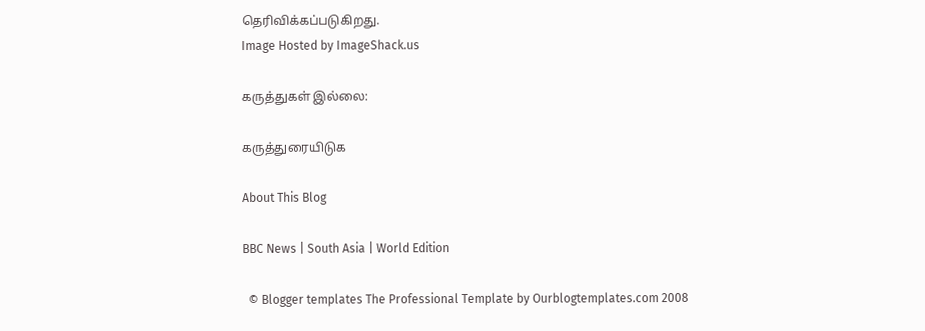தெரிவிக்கப்படுகிறது.
Image Hosted by ImageShack.us

கருத்துகள் இல்லை:

கருத்துரையிடுக

About This Blog

BBC News | South Asia | World Edition

  © Blogger templates The Professional Template by Ourblogtemplates.com 2008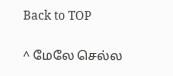Back to TOP

^ மேலே செல்ல